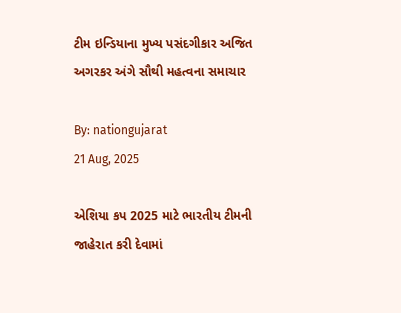ટીમ ઇન્ડિયાના મુખ્ય પસંદગીકાર અજિત અગરકર અંગે સૌથી મહત્વના સમાચાર

By: nationgujarat
21 Aug, 2025

એશિયા કપ 2025 માટે ભારતીય ટીમની જાહેરાત કરી દેવામાં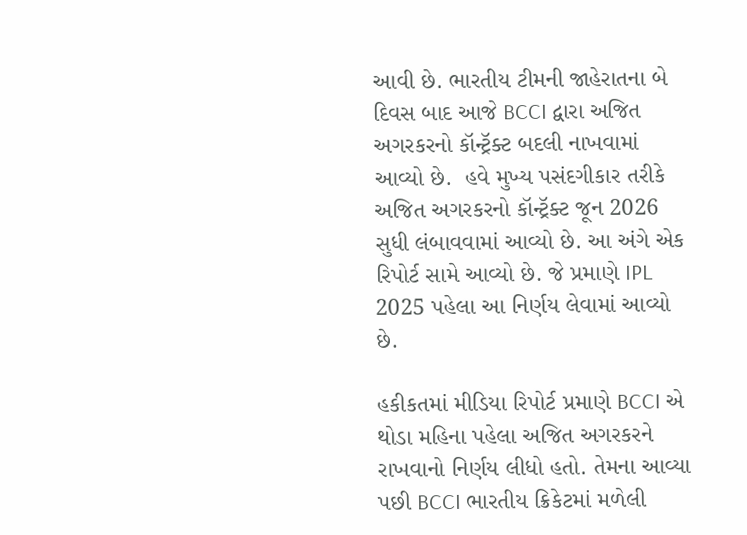આવી છે. ભારતીય ટીમની જાહેરાતના બે દિવસ બાદ આજે BCCI દ્વારા અજિત અગરકરનો કૉન્ટ્રૅક્ટ બદલી નાખવામાં આવ્યો છે.  હવે મુખ્ય પસંદગીકાર તરીકે અજિત અગરકરનો કૉન્ટ્રૅક્ટ જૂન 2026 સુધી લંબાવવામાં આવ્યો છે. આ અંગે એક રિપોર્ટ સામે આવ્યો છે. જે પ્રમાણે IPL 2025 પહેલા આ નિર્ણય લેવામાં આવ્યો છે.

હકીકતમાં મીડિયા રિપોર્ટ પ્રમાણે BCCI એ થોડા મહિના પહેલા અજિત અગરકરને રાખવાનો નિર્ણય લીધો હતો. તેમના આવ્યા પછી BCCI ભારતીય ક્રિકેટમાં મળેલી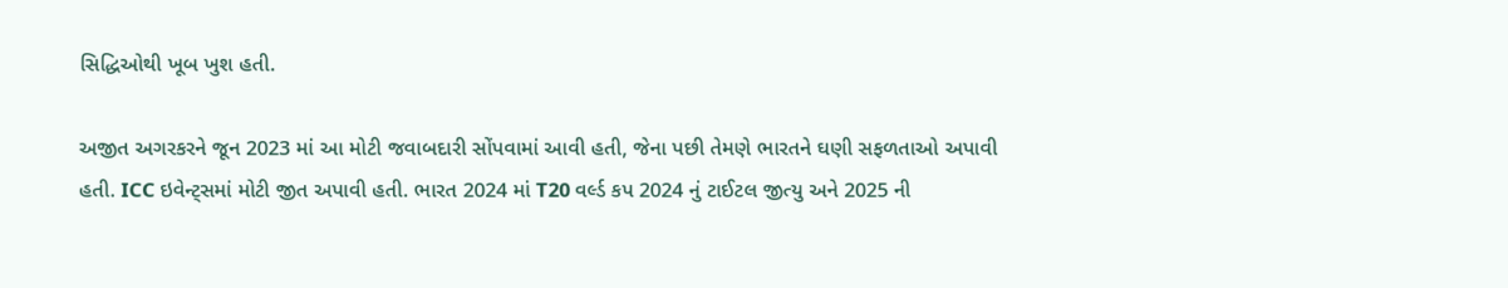સિદ્ધિઓથી ખૂબ ખુશ હતી.

અજીત અગરકરને જૂન 2023 માં આ મોટી જવાબદારી સોંપવામાં આવી હતી, જેના પછી તેમણે ભારતને ઘણી સફળતાઓ અપાવી હતી. ICC ઇવેન્ટ્સમાં મોટી જીત અપાવી હતી. ભારત 2024 માં T20 વર્લ્ડ કપ 2024 નું ટાઈટલ જીત્યુ અને 2025 ની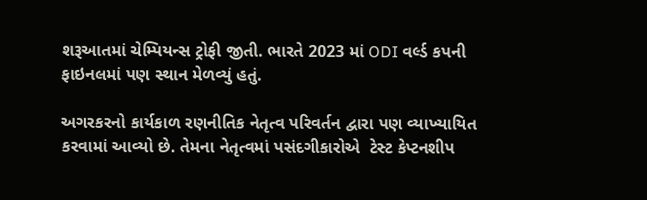શરૂઆતમાં ચેમ્પિયન્સ ટ્રોફી જીતી. ભારતે 2023 માં ODI વર્લ્ડ કપની ફાઇનલમાં પણ સ્થાન મેળવ્યું હતું.

અગરકરનો કાર્યકાળ રણનીતિક નેતૃત્વ પરિવર્તન દ્વારા પણ વ્યાખ્યાયિત કરવામાં આવ્યો છે. તેમના નેતૃત્વમાં પસંદગીકારોએ  ટેસ્ટ કેપ્ટનશીપ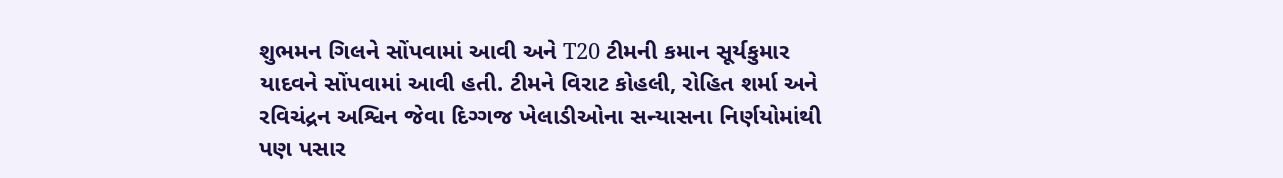શુભમન ગિલને સોંપવામાં આવી અને T20 ટીમની કમાન સૂર્યકુમાર યાદવને સોંપવામાં આવી હતી. ટીમને વિરાટ કોહલી, રોહિત શર્મા અને રવિચંદ્રન અશ્વિન જેવા દિગ્ગજ ખેલાડીઓના સન્યાસના નિર્ણયોમાંથી પણ પસાર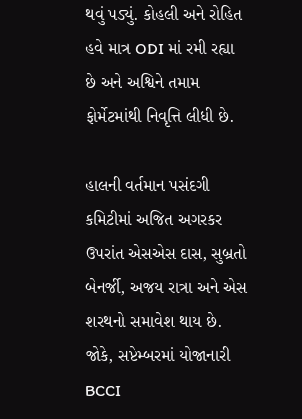થવું પડ્યું. કોહલી અને રોહિત હવે માત્ર ODI માં રમી રહ્યા છે અને અશ્વિને તમામ ફોર્મેટમાંથી નિવૃત્તિ લીધી છે.

હાલની વર્તમાન પસંદગી કમિટીમાં અજિત અગરકર ઉપરાંત એસએસ દાસ, સુબ્રતો બેનર્જી, અજય રાત્રા અને એસ શરથનો સમાવેશ થાય છે. જોકે, સપ્ટેમ્બરમાં યોજાનારી BCCI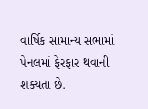વાર્ષિક સામાન્ય સભામાં પેનલમાં ફેરફાર થવાની શક્યતા છે.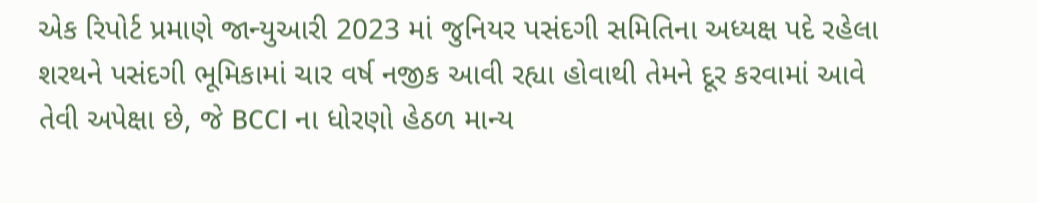એક રિપોર્ટ પ્રમાણે જાન્યુઆરી 2023 માં જુનિયર પસંદગી સમિતિના અધ્યક્ષ પદે રહેલા શરથને પસંદગી ભૂમિકામાં ચાર વર્ષ નજીક આવી રહ્યા હોવાથી તેમને દૂર કરવામાં આવે તેવી અપેક્ષા છે, જે BCCI ના ધોરણો હેઠળ માન્ય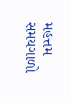મહત્તમ સમયગાળો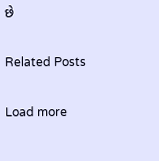છે

Related Posts

Load more